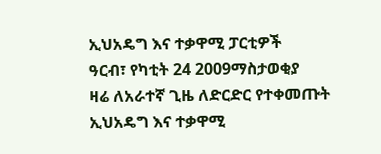ኢህአዴግ እና ተቃዋሚ ፓርቲዎች
ዓርብ፣ የካቲት 24 2009ማስታወቂያ
ዛሬ ለአራተኛ ጊዜ ለድርድር የተቀመጡት ኢህአዴግ እና ተቃዋሚ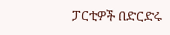ፓርቲዎች በድርድሩ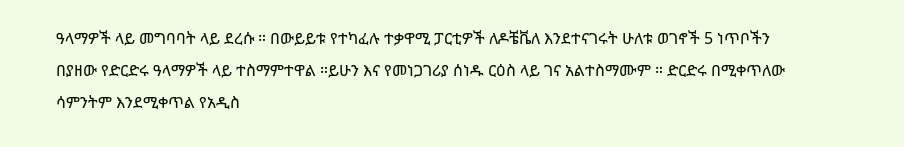ዓላማዎች ላይ መግባባት ላይ ደረሱ ። በውይይቱ የተካፈሉ ተቃዋሚ ፓርቲዎች ለዶቼቬለ እንደተናገሩት ሁለቱ ወገኖች 5 ነጥቦችን በያዘው የድርድሩ ዓላማዎች ላይ ተስማምተዋል ።ይሁን እና የመነጋገሪያ ሰነዱ ርዕስ ላይ ገና አልተስማሙም ። ድርድሩ በሚቀጥለው ሳምንትም እንደሚቀጥል የአዲስ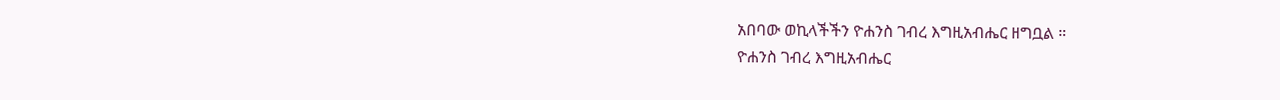አበባው ወኪላችችን ዮሐንስ ገብረ እግዚአብሔር ዘግቧል ።
ዮሐንስ ገብረ እግዚአብሔር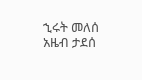ኂሩት መለሰ
አዜብ ታደሰ